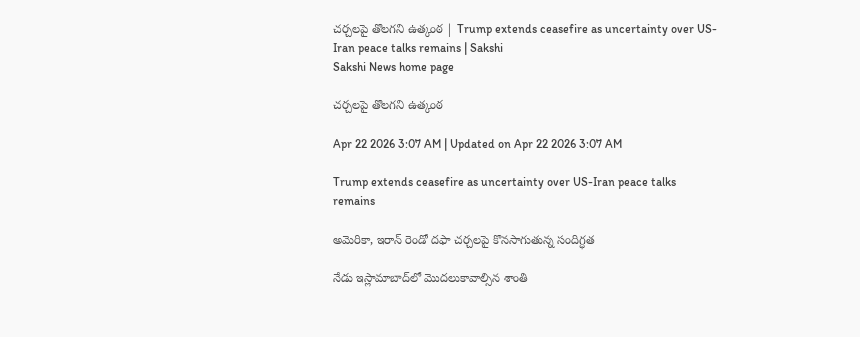చర్చలపై తొలగని ఉత్కంఠ | Trump extends ceasefire as uncertainty over US-Iran peace talks remains | Sakshi
Sakshi News home page

చర్చలపై తొలగని ఉత్కంఠ

Apr 22 2026 3:07 AM | Updated on Apr 22 2026 3:07 AM

Trump extends ceasefire as uncertainty over US-Iran peace talks remains

అమెరికా, ఇరాన్‌ రెండో దఫా చర్చలపై కొనసాగుతున్న సందిగ్ధత

నేడు ఇస్లామాబాద్‌లో మొదలుకావాల్సిన శాంతి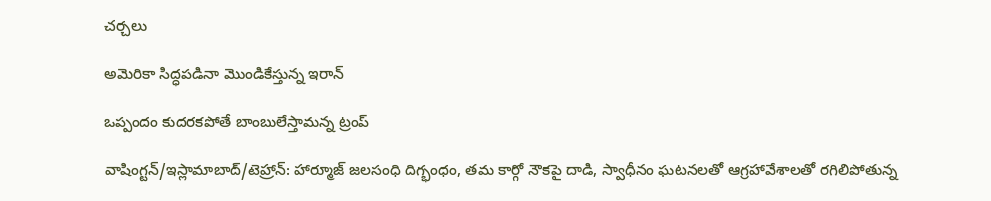చర్చలు

అమెరికా సిద్ధపడినా మొండికేస్తున్న ఇరాన్‌

ఒప్పందం కుదరకపోతే బాంబులేస్తామన్న ట్రంప్‌

వాషింగ్టన్‌/ఇస్లామాబాద్‌/టెహ్రాన్‌: హార్మూజ్‌ జలసంధి దిగ్భంధం, తమ కార్గో నౌకపై దాడి, స్వాధీనం ఘటనలతో ఆగ్రహావేశాలతో రగిలిపోతున్న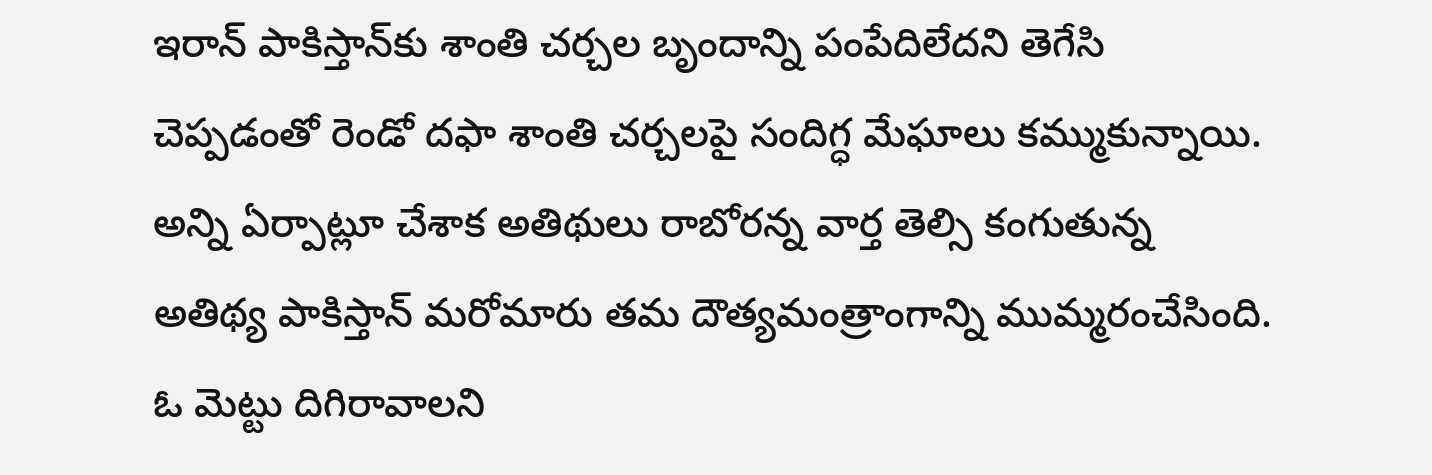ఇరాన్‌ పాకిస్తాన్‌కు శాంతి చర్చల బృందాన్ని పంపేదిలేదని తెగేసి చెప్పడంతో రెండో దఫా శాంతి చర్చలపై సందిగ్ధ మేఘాలు కమ్ముకున్నాయి. అన్ని ఏర్పాట్లూ చేశాక అతిథులు రాబోరన్న వార్త తెల్సి కంగుతున్న అతిథ్య పాకిస్తాన్‌ మరోమారు తమ దౌత్యమంత్రాంగాన్ని ముమ్మరంచేసింది. ఓ మెట్టు దిగిరావాలని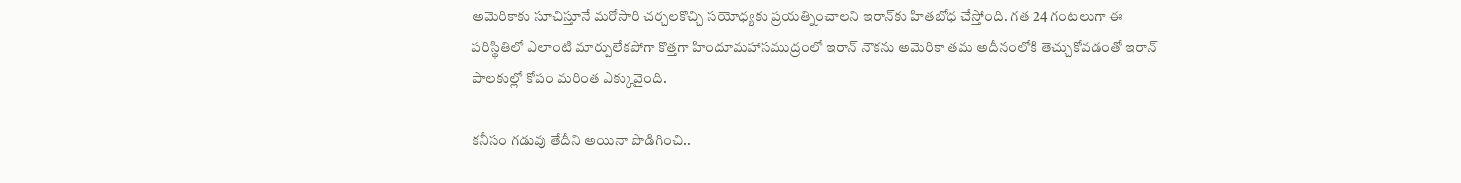అమెరికాకు సూచిస్తూనే మరోసారి చర్చలకొచ్చి సయోధ్యకు ప్రయత్నించాలని ఇరాన్‌కు హితబోధ చేస్తోంది. గత 24 గంటలుగా ఈ పరిస్థితిలో ఎలాంటి మార్పులేకపోగా కొత్తగా హిందూమహాసముద్రంలో ఇరాన్‌ నౌకను అమెరికా తమ అదీనంలోకి తెచ్చుకోవడంతో ఇరాన్‌ పాలకుల్లో కోపం మరింత ఎక్కువైంది.

కనీసం గడువు తేదీని అయినా పొడిగించి..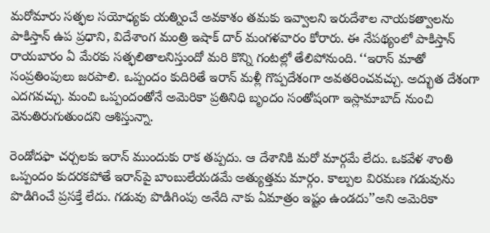మరోమారు సత్ఫల సయోధ్యకు యత్నించే అవకాశం తమకు ఇవ్వాలని ఇరుదేశాల నాయకత్వాలను పాకిస్తాన్‌ ఉప ప్రధాని, విదేశాంగ మంత్రి ఇషాక్‌ దార్‌ మంగళవారం కోరారు. ఈ నేపథ్యంలో పాకిస్తాన్‌ రాయబారం ఏ మేరకు సత్ఫలితాలనిస్తుందో మరి కొన్ని గంటల్లో తేలిపోనుంది. ‘‘ఇరాన్‌ మాతో సంప్రతింపులు జరపాలి. ఒప్పందం కుదిరితే ఇరాన్‌ మళ్లీ గొప్పదేశంగా అవతరించవచ్చు. అద్భుత దేశంగా ఎదగవచ్చు. మంచి ఒప్పందంతోనే అమెరికా ప్రతినిధి బృందం సంతోషంగా ఇస్లామాబాద్‌ నుంచి వెనుతిరుగుతుందని ఆశిస్తున్నా.

రెండోదఫా చర్చలకు ఇరాన్‌ ముందుకు రాక తప్పదు. ఆ దేశానికి మరో మార్గమే లేదు. ఒకవేళ శాంతి ఒప్పందం కుదరకపోతే ఇరాన్‌పై బాంబులేయడమే అత్యుత్తమ మార్గం. కాల్పుల విరమణ గడువును పొడిగించే ప్రసక్తే లేదు. గడువు పొడిగింపు అనేది నాకు ఏమాత్రం ఇష్టం ఉండదు’’అని అమెరికా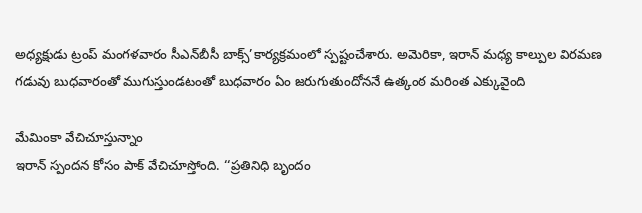అధ్యక్షుడు ట్రంప్‌ మంగళవారం సీఎన్‌బీసీ బాక్స్‌’కార్యక్రమంలో స్పష్టంచేశారు. అమెరికా, ఇరాన్‌ మధ్య కాల్పుల విరమణ గడువు బుధవారంతో ముగుస్తుండటంతో బుధవారం ఏం జరుగుతుందోననే ఉత్కంఠ మరింత ఎక్కువైంది

మేమింకా వేచిచూస్తున్నాం
ఇరాన్‌ స్పందన కోసం పాక్‌ వేచిచూస్తోంది. ‘‘ప్రతినిధి బృందం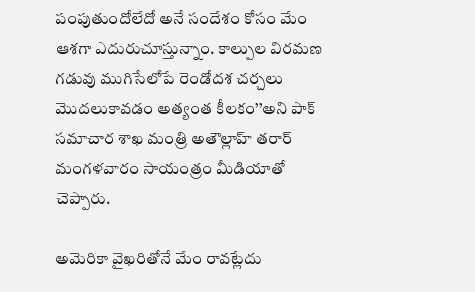పంపుతుందోలేదో అనే సందేశం కోసం మేం ఆశగా ఎదురుచూస్తున్నాం. కాల్పుల విరమణ గడువు ముగిసేలోపే రెండోదశ చర్చలు మొదలుకావడం అత్యంత కీలకం’’అని పాక్‌ సమాచార శాఖ మంత్రి అతౌల్లాహ్‌ తరార్‌ మంగళవారం సాయంత్రం మీడియాతో చెప్పారు.

అమెరికా వైఖరితోనే మేం రావట్లేదు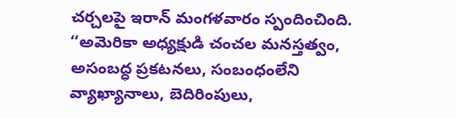చర్చలపై ఇరాన్‌ మంగళవారం స్పందించింది. ‘‘అమెరికా అధ్యక్షుడి చంచల మనస్తత్వం, అసంబద్ధ ప్రకటనలు, సంబంధంలేని వ్యాఖ్యానాలు, బెదిరింపులు,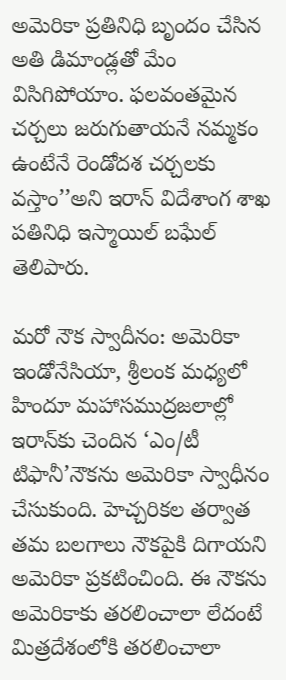అమెరికా ప్రతినిధి బృందం చేసిన అతి డిమాండ్లతో మేం విసిగిపోయాం. ఫలవంతమైన చర్చలు జరుగుతాయనే నమ్మకం ఉంటేనే రెండోదశ చర్చలకు వస్తాం’’అని ఇరాన్‌ విదేశాంగ శాఖ పతినిధి ఇస్మాయిల్‌ బఘేల్‌ తెలిపారు.

మరో నౌక స్వాదీనం: అమెరికా
ఇండోనేసియా, శ్రీలంక మధ్యలో హిందూ మహాసముద్రజలాల్లో ఇరాన్‌కు చెందిన ‘ఎం/టీ టిఫానీ’నౌకను అమెరికా స్వాధీనం చేసుకుంది. హెచ్చరికల తర్వాత తమ బలగాలు నౌకపైకి దిగాయని అమెరికా ప్రకటించింది. ఈ నౌకను అమెరికాకు తరలించాలా లేదంటే మిత్రదేశంలోకి తరలించాలా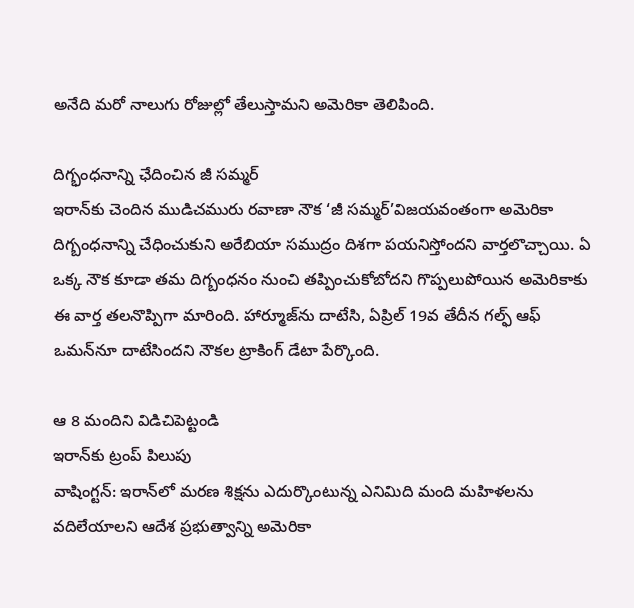అనేది మరో నాలుగు రోజుల్లో తేలుస్తామని అమెరికా తెలిపింది.

దిగ్భంధనాన్ని ఛేదించిన జీ సమ్మర్‌
ఇరాన్‌కు చెందిన ముడిచమురు రవాణా నౌక ‘జీ సమ్మర్‌’విజయవంతంగా అమెరికా దిగ్బంధనాన్ని చేధించుకుని అరేబియా సముద్రం దిశగా పయనిస్తోందని వార్తలొచ్చాయి. ఏ ఒక్క నౌక కూడా తమ దిగ్బంధనం నుంచి తప్పించుకోబోదని గొప్పలుపోయిన అమెరికాకు ఈ వార్త తలనొప్పిగా మారింది. హార్మూజ్‌ను దాటేసి, ఏప్రిల్‌ 19వ తేదీన గల్ఫ్‌ ఆఫ్‌ ఒమన్‌నూ దాటేసిందని నౌకల ట్రాకింగ్‌ డేటా పేర్కొంది.

ఆ 8 మందిని విడిచిపెట్టండి
ఇరాన్‌కు ట్రంప్‌ పిలుపు
వాషింగ్టన్‌: ఇరాన్‌లో మరణ శిక్షను ఎదుర్కొంటున్న ఎనిమిది మంది మహిళలను వదిలేయాలని ఆదేశ ప్రభుత్వాన్ని అమెరికా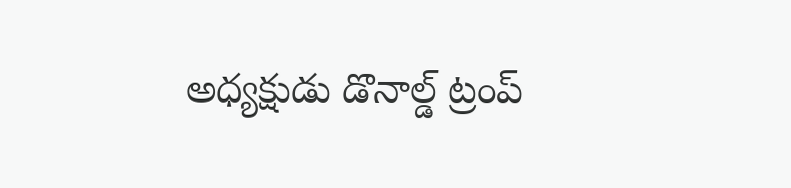అధ్యక్షుడు డొనాల్డ్‌ ట్రంప్‌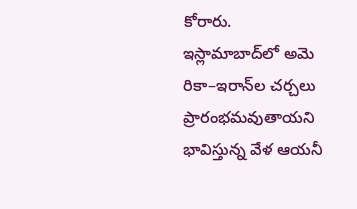కోరారు. ఇస్లామాబాద్‌లో అమె రికా–ఇరాన్‌ల చర్చలు ప్రారంభమవుతాయని భావిస్తున్న వేళ ఆయనీ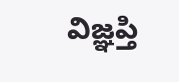విజ్ఞప్తి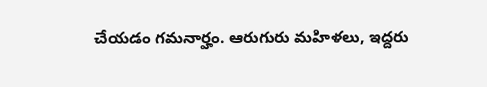చేయడం గమనార్హం. ఆరుగురు మహిళలు, ఇద్దరు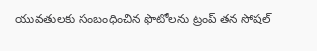యువతులకు సంబంధించిన ఫొటోలను ట్రంప్‌ తన సోషల్‌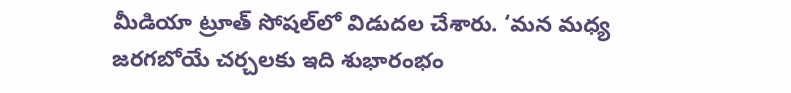మీడియా ట్రూత్‌ సోషల్‌లో విడుదల చేశారు. ‘మన మధ్య జరగబోయే చర్చలకు ఇది శుభారంభం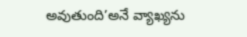అవుతుంది’అనే వ్యాఖ్యను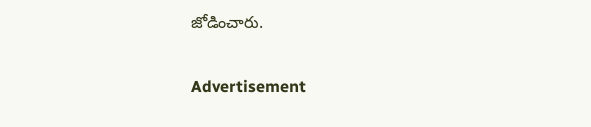జోడించారు.

Advertisement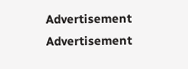Advertisement
Advertisement